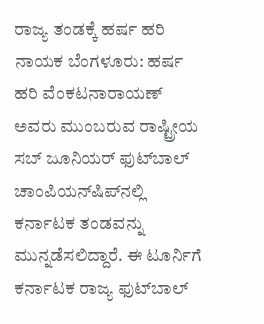ರಾಜ್ಯ ತಂಡಕ್ಕೆ ಹರ್ಷ ಹರಿ ನಾಯಕ ಬೆಂಗಳೂರು: ಹರ್ಷ ಹರಿ ವೆಂಕಟನಾರಾಯಣ್‌ ಅವರು ಮುಂಬರುವ ರಾಷ್ಟ್ರೀಯ ಸಬ್‌ ಜೂನಿಯರ್‌ ಫುಟ್‌ಬಾಲ್‌ ಚಾಂಪಿಯನ್‌ಷಿಪ್‌ನಲ್ಲಿ ಕರ್ನಾಟಕ ತಂಡವನ್ನು ಮುನ್ನಡೆಸಲಿದ್ದಾರೆ. ಈ ಟೂರ್ನಿಗೆ ಕರ್ನಾಟಕ ರಾಜ್ಯ ಫುಟ್‌ಬಾಲ್‌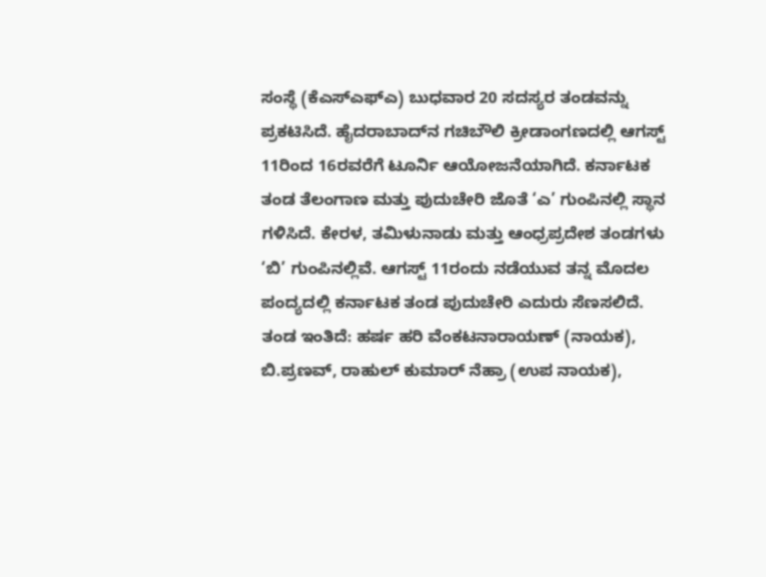ಸಂಸ್ಥೆ (ಕೆಎಸ್‌ಎಫ್‌ಎ) ಬುಧವಾರ 20 ಸದಸ್ಯರ ತಂಡವನ್ನು ಪ್ರಕಟಿಸಿದೆ. ಹೈದರಾಬಾದ್‌ನ ಗಚಿಬೌಲಿ ಕ್ರೀಡಾಂಗಣದಲ್ಲಿ ಆಗಸ್ಟ್‌ 11ರಿಂದ 16ರವರೆಗೆ ಟೂರ್ನಿ ಆಯೋಜನೆಯಾಗಿದೆ. ಕರ್ನಾಟಕ ತಂಡ ತೆಲಂಗಾಣ ಮತ್ತು ಪುದುಚೇರಿ ಜೊತೆ ‘ಎ’ ಗುಂಪಿನಲ್ಲಿ ಸ್ಥಾನ ಗಳಿಸಿದೆ. ಕೇರಳ, ತಮಿಳುನಾಡು ಮತ್ತು ಆಂಧ್ರಪ್ರದೇಶ ತಂಡಗಳು ‘ಬಿ’ ಗುಂಪಿನಲ್ಲಿವೆ. ಆಗಸ್ಟ್‌ 11ರಂದು ನಡೆಯುವ ತನ್ನ ಮೊದಲ ಪಂದ್ಯದಲ್ಲಿ ಕರ್ನಾಟಕ ತಂಡ ಪುದುಚೇರಿ ಎದುರು ಸೆಣಸಲಿದೆ. ತಂಡ ಇಂತಿದೆ: ಹರ್ಷ ಹರಿ ವೆಂಕಟನಾರಾಯಣ್‌ (ನಾಯಕ), ಬಿ.ಪ್ರಣವ್‌, ರಾಹುಲ್‌ ಕುಮಾರ್‌ ನೆಹ್ರಾ (ಉಪ ನಾಯಕ),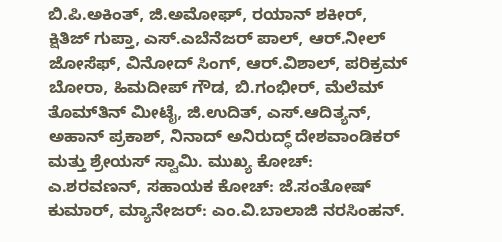ಬಿ.ಪಿ.ಅಕಿಂತ್‌, ಜಿ.ಅಮೋಘ್‌, ರಯಾನ್‌ ಶಕೀರ್‌, ಕ್ಷಿತಿಜ್‌ ಗುಪ್ತಾ, ಎಸ್‌.ಎಬೆನೆಜರ್‌ ಪಾಲ್‌, ಆರ್‌.ನೀಲ್‌ ಜೋಸೆಫ್‌, ವಿನೋದ್‌ ಸಿಂಗ್‌, ಆರ್‌.ವಿಶಾಲ್‌, ಪರಿಕ್ರಮ್‌ ಬೋರಾ, ಹಿಮದೀಪ್‌ ಗೌಡ, ಬಿ.ಗಂಭೀರ್‌, ಮೆಲೆಮ್‌ ತೊಮ್‌ತಿನ್‌ ಮೀಟೈ, ಜಿ.ಉದಿತ್‌, ಎಸ್‌.ಆದಿತ್ಯನ್‌, ಅಹಾನ್‌ ಪ್ರಕಾಶ್‌, ನಿನಾದ್‌ ಅನಿರುದ್ಧ್‌ ದೇಶವಾಂಡಿಕರ್‌ ಮತ್ತು ಶ್ರೇಯಸ್‌ ಸ್ವಾಮಿ. ಮುಖ್ಯ ಕೋಚ್‌: ಎ.ಶರವಣನ್‌, ಸಹಾಯಕ ಕೋಚ್‌: ಜೆ.ಸಂತೋಷ್‌ ಕುಮಾರ್‌, ಮ್ಯಾನೇಜರ್‌: ಎಂ.ವಿ.ಬಾಲಾಜಿ ನರಸಿಂಹನ್‌.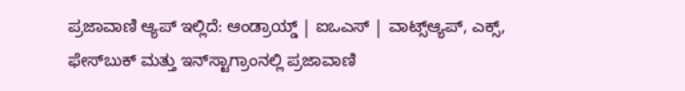ಪ್ರಜಾವಾಣಿ ಆ್ಯಪ್ ಇಲ್ಲಿದೆ: ಆಂಡ್ರಾಯ್ಡ್ | ಐಒಎಸ್ | ವಾಟ್ಸ್ಆ್ಯಪ್, ಎಕ್ಸ್, ಫೇಸ್‌ಬುಕ್ ಮತ್ತು ಇನ್‌ಸ್ಟಾಗ್ರಾಂನಲ್ಲಿ ಪ್ರಜಾವಾಣಿ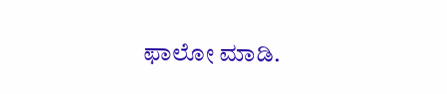ಫಾಲೋ ಮಾಡಿ.